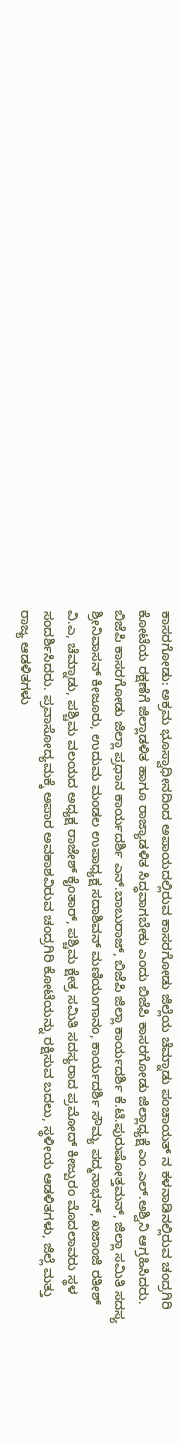ಕಾಸರಗೋಡು: ಅಕ್ರಮ ಭೂಸ್ವಾಧೀನದಿಂದ ಅಪಾಯದಲ್ಲಿರುವ ಕಾಸರಗೋಡು ಜಿಲ್ಲೆಯ ಚೆಮ್ನಾಡು ಪಂಚಾಯತ್ ನ ಕಳನಾಡಿನಲ್ಲಿರುವ ಚಂದ್ರಗಿರಿ ಕೋಟೆಯ ರಕ್ಷಣೆಗೆ ಜಿಲ್ಲಾಡಳಿತ ಹಾಗೂ ರಾಜ್ಯಾಡಳಿತ ಸಿದ್ಧವಾಗಬೇಕು ಎಂದು ಬಿಜೆಪಿ ಕಾಸರಗೋಡು ಜಿಲ್ಲಾಧ್ಯಕ್ಷೆ ಎಂ.ಎಲ್.ಅಶ್ವಿನಿ ಆಗ್ರಹಿಸಿದರು. ಬಿಜೆಪಿ ಕಾಸರಗೋಡು ಜಿಲ್ಲಾ ಪ್ರಧಾನ ಕಾರ್ಯದರ್ಶಿ ಎನ್.ಬಾಬುರಾಜ್, ಬಿಜೆಪಿ ಜಿಲ್ಲಾ ಕಾರ್ಯದರ್ಶಿ ಕೆ.ಟಿ.ಪುರುಷೋತ್ತಮನ್, ಜಿಲ್ಲಾ ಸಮಿತಿ ಸದಸ್ಯ ಶ್ರೀನಿವಾಸನ್ ಕೀಜೂರು, ಉದುಮ ಮಂಡಲ ಉಪಾಧ್ಯಕ್ಷ ಸದಾಶಿವನ್ ಮಣಿಯಂಗಾನಂ, ಕಾರ್ಯದರ್ಶಿ ಸೌಮ್ಯ ಪದ್ಮನಾಭನ್, ಖಜಾಂಜಿ ರತೀಶ್ ವಿ.ಎ, ಚೆಮ್ನಾಡು, ಪಶ್ಚಿಮ ವಲಯದ ಅಧ್ಯಕ್ಷ ರಾಜೇಶ್ ಕೈಂತಾರ್, ಪಶ್ಚಿಮ ಕ್ಷೇತ್ರ ಸಮಿತಿ ಸದಸ್ಯರಾದ ಪ್ರಮೋದ್ ಕೀಜ್ಪುರಂ ಮೊದಲಾವರು ಸ್ಥಳ ಸಂದರ್ಶಿಸಿದರು. ಪ್ರವಾಸೋದ್ಯಮಕ್ಕೆ ಅಪಾರ ಅವಕಾಶವಿರುವ ಚಂದ್ರಗಿರಿ ಕೋಟೆಯನ್ನು ರಕ್ಷಿಸುವ ಬದಲು, ಸ್ಥಳೀಯ ಆಡಳಿತಗಳು, ಜಿಲ್ಲೆ ಮತ್ತು ರಾಜ್ಯ ಆಡಳಿತಗಳು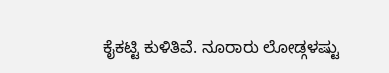ಕೈಕಟ್ಟಿ ಕುಳಿತಿವೆ. ನೂರಾರು ಲೋಡ್ಗಳಷ್ಟು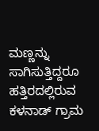ಮಣ್ಣನ್ನು ಸಾಗಿಸುತ್ತಿದ್ದರೂ ಹತ್ತಿರದಲ್ಲಿರುವ ಕಳನಾಡ್ ಗ್ರಾಮ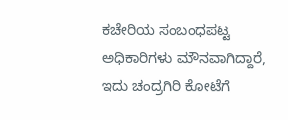ಕಚೇರಿಯ ಸಂಬಂಧಪಟ್ಟ ಅಧಿಕಾರಿಗಳು ಮೌನವಾಗಿದ್ದಾರೆ, ಇದು ಚಂದ್ರಗಿರಿ ಕೋಟೆಗೆ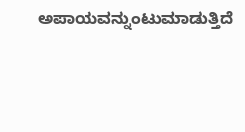ಅಪಾಯವನ್ನುಂಟುಮಾಡುತ್ತಿದೆ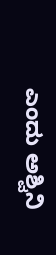ಎಂದು ಅಶ್ವಿನಿ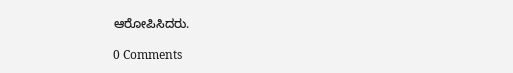ಆರೋಪಿಸಿದರು.

0 Comments